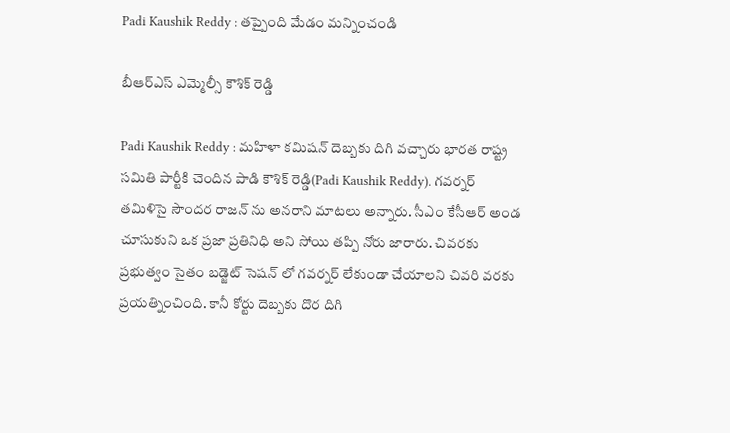Padi Kaushik Reddy : త‌ప్పైంది మేడం మన్నించండి

బీఆర్ఎస్ ఎమ్మెల్సీ కౌశిక్ రెడ్డి

Padi Kaushik Reddy : మ‌హిళా క‌మిష‌న్ దెబ్బ‌కు దిగి వ‌చ్చారు భార‌త రాష్ట్ర స‌మితి పార్టీకి చెందిన పాడి కౌశిక్ రెడ్డి(Padi Kaushik Reddy). గ‌వ‌ర్న‌ర్ త‌మిళిసై సౌంద‌ర రాజ‌న్ ను అన‌రాని మాట‌లు అన్నారు. సీఎం కేసీఆర్ అండ చూసుకుని ఒక ప్ర‌జా ప్ర‌తినిధి అని సోయి త‌ప్పి నోరు జారారు. చివ‌ర‌కు ప్ర‌భుత్వం సైతం బ‌డ్జెట్ సెష‌న్ లో గ‌వ‌ర్న‌ర్ లేకుండా చేయాల‌ని చివ‌రి వ‌ర‌కు ప్ర‌య‌త్నించింది. కానీ కోర్టు దెబ్బ‌కు దొర దిగి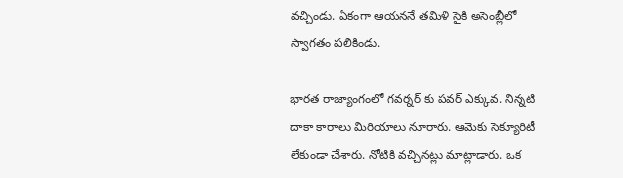వ‌చ్చిండు. ఏకంగా ఆయ‌న‌నే త‌మిళి సైకి అసెంబ్లీలో స్వాగ‌తం ప‌లికిండు.

భార‌త రాజ్యాంగంలో గ‌వ‌ర్న‌ర్ కు ప‌వ‌ర్ ఎక్కువ‌. నిన్నటి దాకా కారాలు మిరియాలు నూరారు. ఆమెకు సెక్యూరిటీ లేకుండా చేశారు. నోటికి వ‌చ్చిన‌ట్లు మాట్లాడారు. ఒక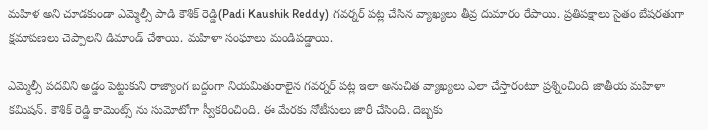మ‌హిళ అని చూడ‌కుండా ఎమ్మెల్సీ పాడి కౌశిక్ రెడ్డి(Padi Kaushik Reddy) గ‌వ‌ర్న‌ర్ ప‌ట్ల చేసిన వ్యాఖ్య‌లు తీవ్ర దుమారం రేపాయి. ప్ర‌తిప‌క్షాలు సైతం బేష‌ర‌తుగా క్ష‌మాప‌ణ‌లు చెప్పాల‌ని డిమాండ్ చేశాయి. మ‌హిళా సంఘాలు మండిప‌డ్డాయి.

ఎమ్మెల్సీ ప‌ద‌విని అడ్డం పెట్టుకుని రాజ్యాంగ బ‌ద్దంగా నియ‌మితురాలైన గ‌వ‌ర్న‌ర్ ప‌ట్ల ఇలా అనుచిత వ్యాఖ్య‌లు ఎలా చేస్తారంటూ ప్ర‌శ్నించింది జాతీయ మ‌హిళా క‌మిష‌న్. కౌశిక్ రెడ్డి కామెంట్స్ ను సుమోటోగా స్వీక‌రించింది. ఈ మేర‌కు నోటీసులు జారీ చేసింది. దెబ్బ‌కు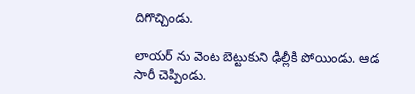దిగొచ్చిండు.

లాయ‌ర్ ను వెంట బెట్టుకుని ఢిల్లీకి పోయిండు. ఆడ సారీ చెప్పిండు.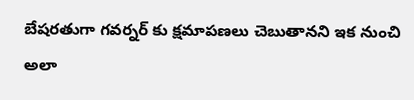బేష‌రతుగా గ‌వ‌ర్న‌ర్ కు క్ష‌మాప‌ణ‌లు చెబుతాన‌ని ఇక నుంచి అలా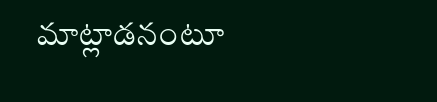మాట్లాడ‌నంటూ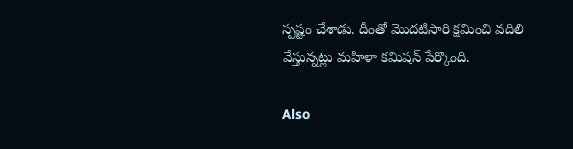స్ప‌ష్టం చేశాడు. దీంతో మొద‌టిసారి క్ష‌మించి వ‌దిలి వేస్తున్న‌ట్లు మ‌హిళా క‌మిష‌న్ పేర్కొంది.

Also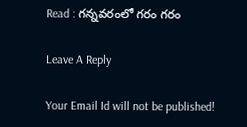Read : గ‌న్న‌వ‌రంలో గ‌రం గ‌రం

Leave A Reply

Your Email Id will not be published!